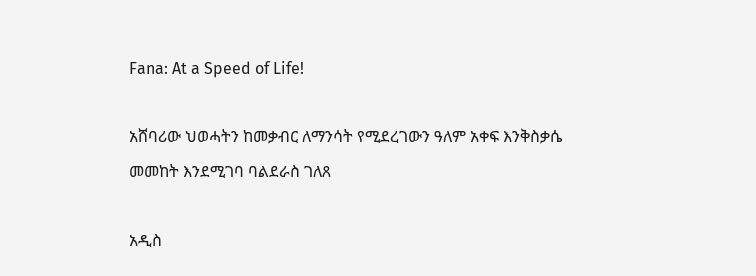Fana: At a Speed of Life!

አሸባሪው ህወሓትን ከመቃብር ለማንሳት የሚደረገውን ዓለም አቀፍ እንቅስቃሴ መመከት እንደሚገባ ባልደራስ ገለጸ

አዲስ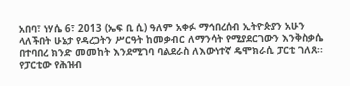አበባ፣ ነሃሴ 6፣ 2013 (ኤፍ ቢ ሲ) ዓለም አቀፉ ማኅበረሰብ ኢትዮጵያን አሁን ላለችበት ሁኔታ የዳረጋትን ሥርዓት ከመቃብር ለማንሳት የሚያደርገውን እንቅስቃሴ በተባበረ ክንድ መመከት እንደሚገባ ባልደራስ ለእውነተኛ ዴሞክራሲ ፓርቲ ገለጸ፡፡ የፓርቲው የሕዝብ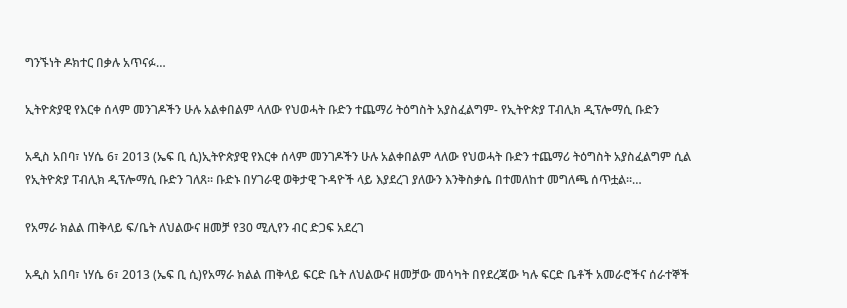ግንኙነት ዶክተር በቃሉ አጥናፉ…

ኢትዮጵያዊ የእርቀ ሰላም መንገዶችን ሁሉ አልቀበልም ላለው የህወሓት ቡድን ተጨማሪ ትዕግስት አያስፈልግም- የኢትዮጵያ ፐብሊክ ዲፕሎማሲ ቡድን

አዲስ አበባ፣ ነሃሴ 6፣ 2013 (ኤፍ ቢ ሲ)ኢትዮጵያዊ የእርቀ ሰላም መንገዶችን ሁሉ አልቀበልም ላለው የህወሓት ቡድን ተጨማሪ ትዕግስት አያስፈልግም ሲል የኢትዮጵያ ፐብሊክ ዲፕሎማሲ ቡድን ገለጸ፡፡ ቡድኑ በሃገራዊ ወቅታዊ ጉዳዮች ላይ እያደረገ ያለውን እንቅስቃሴ በተመለከተ መግለጫ ሰጥቷል፡፡…

የአማራ ክልል ጠቅላይ ፍ/ቤት ለህልውና ዘመቻ የ30 ሚሊየን ብር ድጋፍ አደረገ

አዲስ አበባ፣ ነሃሴ 6፣ 2013 (ኤፍ ቢ ሲ)የአማራ ክልል ጠቅላይ ፍርድ ቤት ለህልውና ዘመቻው መሳካት በየደረጃው ካሉ ፍርድ ቤቶች አመራሮችና ሰራተኞች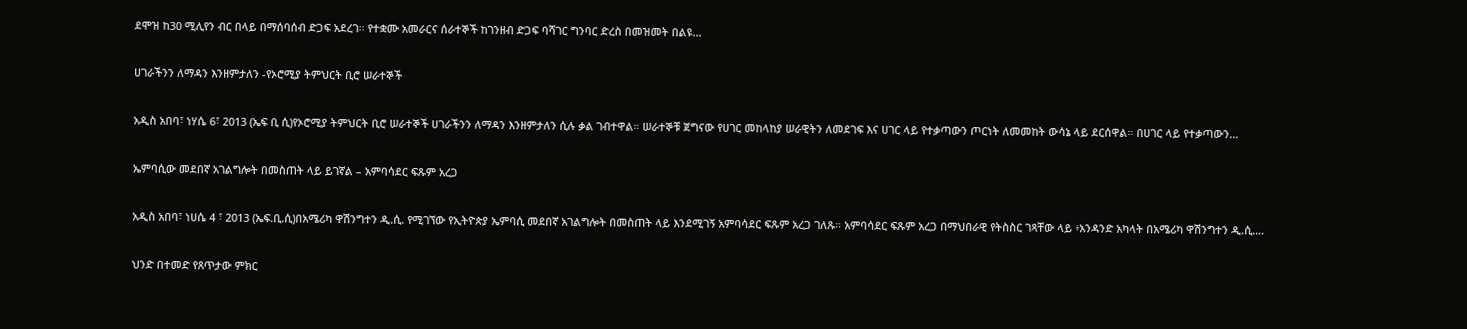ደሞዝ ከ30 ሚሊየን ብር በላይ በማሰባሰብ ድጋፍ አደረገ፡፡ የተቋሙ አመራርና ሰራተኞች ከገንዘብ ድጋፍ ባሻገር ግንባር ድረስ በመዝመት በልዩ…

ሀገራችንን ለማዳን እንዘምታለን -የኦሮሚያ ትምህርት ቢሮ ሠራተኞች

አዲስ አበባ፣ ነሃሴ 6፣ 2013 (ኤፍ ቢ ሲ)የኦሮሚያ ትምህርት ቢሮ ሠራተኞች ሀገራችንን ለማዳን እንዘምታለን ሲሉ ቃል ገብተዋል። ሠራተኞቹ ጀግናው የሀገር መከላከያ ሠራዊትን ለመደገፍ እና ሀገር ላይ የተቃጣውን ጦርነት ለመመከት ውሳኔ ላይ ደርሰዋል። በሀገር ላይ የተቃጣውን…

ኤምባሲው መደበኛ አገልግሎት በመስጠት ላይ ይገኛል – አምባሳደር ፍጹም አረጋ

አዲስ አበባ፣ ነሀሴ 4 ፣ 2013 (ኤፍ.ቢ.ሲ)በአሜሪካ ዋሽንግተን ዲ.ሲ. የሚገኘው የኢትዮጵያ ኤምባሲ መደበኛ አገልግሎት በመስጠት ላይ እንደሚገኝ አምባሳደር ፍጹም አረጋ ገለጹ። አምባሳደር ፍጹም አረጋ በማህበራዊ የትስስር ገጻቸው ላይ ፥አንዳንድ አካላት በአሜሪካ ዋሽንግተን ዲ.ሲ.…

ህንድ በተመድ የጸጥታው ምክር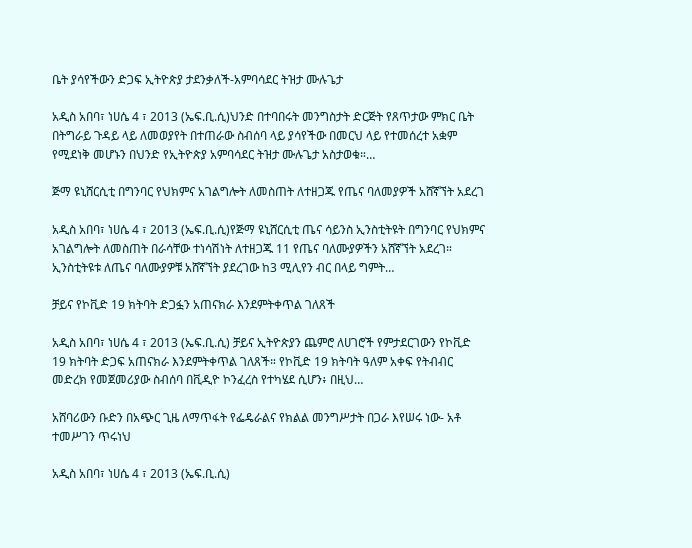ቤት ያሳየችውን ድጋፍ ኢትዮጵያ ታደንቃለች-አምባሳደር ትዝታ ሙሉጌታ

አዲስ አበባ፣ ነሀሴ 4 ፣ 2013 (ኤፍ.ቢ.ሲ)ህንድ በተባበሩት መንግስታት ድርጅት የጸጥታው ምክር ቤት በትግራይ ጉዳይ ላይ ለመወያየት በተጠራው ስብሰባ ላይ ያሳየችው በመርህ ላይ የተመሰረተ አቋም የሚደነቅ መሆኑን በህንድ የኢትዮጵያ አምባሳደር ትዝታ ሙሉጌታ አስታወቁ።…

ጅማ ዩኒሸርሲቲ በግንባር የህክምና አገልግሎት ለመስጠት ለተዘጋጁ የጤና ባለመያዎች አሸኛኘት አደረገ

አዲስ አበባ፣ ነሀሴ 4 ፣ 2013 (ኤፍ.ቢ.ሲ)የጅማ ዩኒሸርሲቲ ጤና ሳይንስ ኢንስቲትዩት በግንባር የህክምና አገልግሎት ለመስጠት በራሳቸው ተነሳሽነት ለተዘጋጁ 11 የጤና ባለሙያዎችን አሸኛኘት አደረገ። ኢንስቲትዩቱ ለጤና ባለሙያዎቹ አሸኛኘት ያደረገው ከ3 ሚሊየን ብር በላይ ግምት…

ቻይና የኮቪድ 19 ክትባት ድጋፏን አጠናክራ እንደምትቀጥል ገለጸች

አዲስ አበባ፣ ነሀሴ 4 ፣ 2013 (ኤፍ.ቢ.ሲ) ቻይና ኢትዮጵያን ጨምሮ ለሀገሮች የምታደርገውን የኮቪድ 19 ክትባት ድጋፍ አጠናክራ እንደምትቀጥል ገለጸች። የኮቪድ 19 ክትባት ዓለም አቀፍ የትብብር መድረክ የመጀመሪያው ስብሰባ በቪዲዮ ኮንፈረስ የተካሄደ ሲሆን፥ በዚህ…

አሸባሪውን ቡድን በአጭር ጊዜ ለማጥፋት የፌዴራልና የክልል መንግሥታት በጋራ እየሠሩ ነው- አቶ ተመሥገን ጥሩነህ

አዲስ አበባ፣ ነሀሴ 4 ፣ 2013 (ኤፍ.ቢ.ሲ)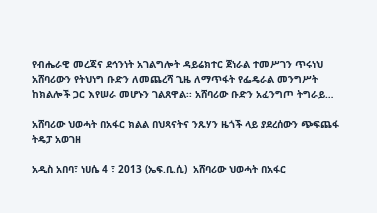የብሔራዊ መረጃና ደኅንነት አገልግሎት ዳይሬክተር ጀነራል ተመሥገን ጥሩነህ አሸባሪውን የትህነግ ቡድን ለመጨረሻ ጊዜ ለማጥፋት የፌዴራል መንግሥት ከክልሎች ጋር እየሠራ መሆኑን ገልጸዋል፡፡ አሸባሪው ቡድን አፈንግጦ ትግራይ…

አሸባሪው ህወሓት በአፋር ክልል በህጻናትና ንጹሃን ዜጎች ላይ ያደረሰውን ጭፍጨፋ ትዴፓ አወገዘ

አዲስ አበባ፣ ነሀሴ 4 ፣ 2013 (ኤፍ.ቢ.ሲ)  አሸባሪው ህወሓት በአፋር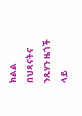ክልል በህጻናትና ንጹሃን ዜጎች ላይ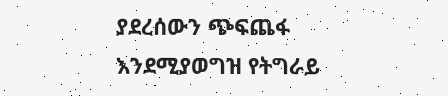ያደረሰውን ጭፍጨፋ እንደሚያወግዝ የትግራይ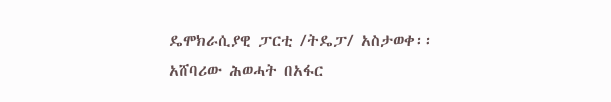ዴሞክራሲያዊ ፓርቲ /ትዴፓ/ አስታወቀ፡፡ አሸባሪው ሕወሓት በአፋር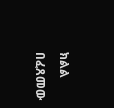ክልል በፈጸመው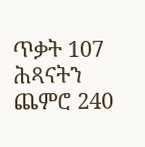ጥቃት 107 ሕጻናትን ጨምሮ 240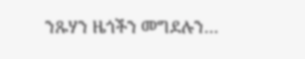ንጹሃን ዜጎችን መግደሉን…